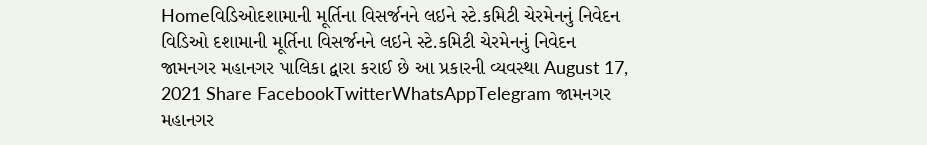Homeવિડિઓદશામાની મૂર્તિના વિસર્જનને લઇને સ્ટે.કમિટી ચેરમેનનું નિવેદન વિડિઓ દશામાની મૂર્તિના વિસર્જનને લઇને સ્ટે.કમિટી ચેરમેનનું નિવેદન જામનગર મહાનગર પાલિકા દ્વારા કરાઈ છે આ પ્રકારની વ્યવસ્થા August 17, 2021 Share FacebookTwitterWhatsAppTelegram જામનગર મહાનગર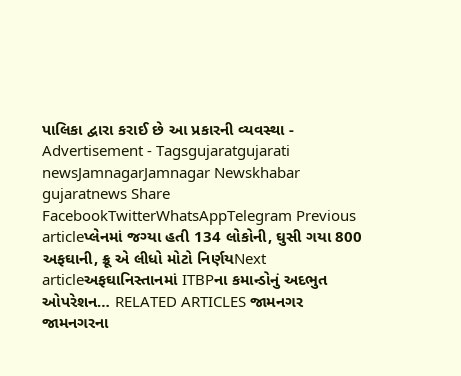પાલિકા દ્વારા કરાઈ છે આ પ્રકારની વ્યવસ્થા - Advertisement - Tagsgujaratgujarati newsJamnagarJamnagar Newskhabar gujaratnews Share FacebookTwitterWhatsAppTelegram Previous articleપ્લેનમાં જગ્યા હતી 134 લોકોની, ઘુસી ગયા 800 અફઘાની, ક્રૂ એ લીધો મોટો નિર્ણયNext articleઅફઘાનિસ્તાનમાં ITBPના કમાન્ડોનું અદભુત ઓપરેશન… RELATED ARTICLES જામનગર જામનગરના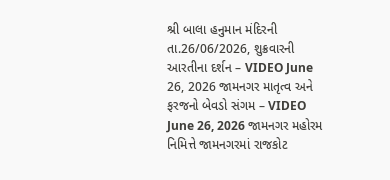શ્રી બાલા હનુમાન મંદિરની તા.26/06/2026, શુક્રવારની આરતીના દર્શન – VIDEO June 26, 2026 જામનગર માતૃત્વ અને ફરજનો બેવડો સંગમ – VIDEO June 26, 2026 જામનગર મહોરમ નિમિત્તે જામનગરમાં રાજકોટ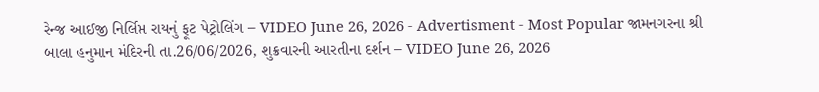રેન્જ આઈજી નિર્લિપ્ત રાયનું ફૂટ પેટ્રોલિંગ – VIDEO June 26, 2026 - Advertisment - Most Popular જામનગરના શ્રી બાલા હનુમાન મંદિરની તા.26/06/2026, શુક્રવારની આરતીના દર્શન – VIDEO June 26, 2026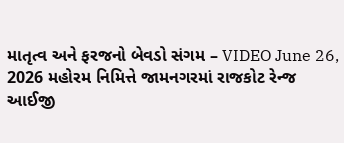માતૃત્વ અને ફરજનો બેવડો સંગમ – VIDEO June 26, 2026 મહોરમ નિમિત્તે જામનગરમાં રાજકોટ રેન્જ આઈજી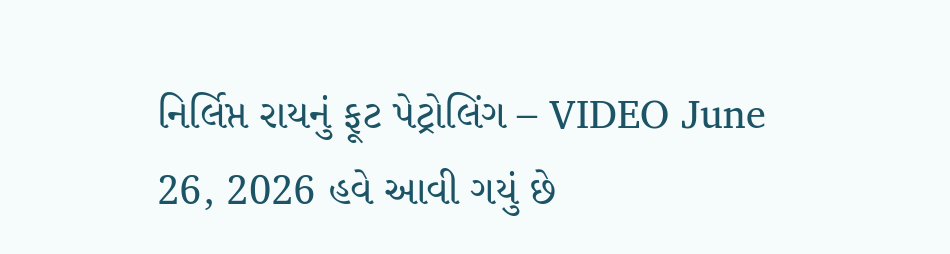નિર્લિપ્ત રાયનું ફૂટ પેટ્રોલિંગ – VIDEO June 26, 2026 હવે આવી ગયું છે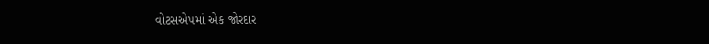વોટસએપમાં એક જોરદાર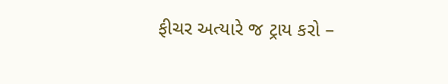ફીચર અત્યારે જ ટ્રાય કરો –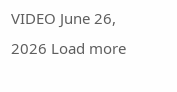VIDEO June 26, 2026 Load more